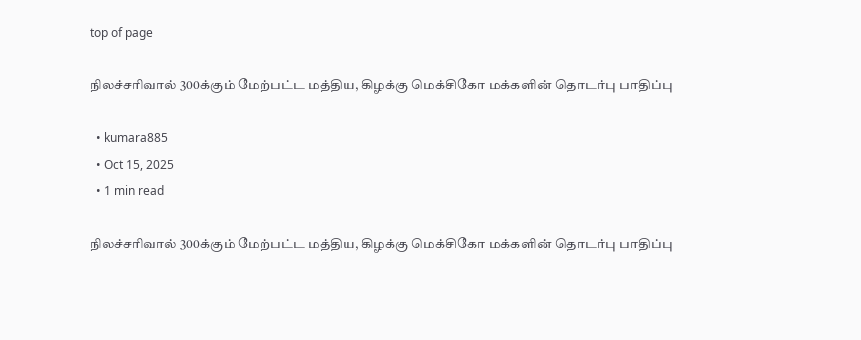top of page

நிலச்சரிவால் 300க்கும் மேற்பட்ட மத்திய, கிழக்கு மெக்சிகோ மக்களின் தொடர்பு பாதிப்பு

  • kumara885
  • Oct 15, 2025
  • 1 min read

நிலச்சரிவால் 300க்கும் மேற்பட்ட மத்திய, கிழக்கு மெக்சிகோ மக்களின் தொடர்பு பாதிப்பு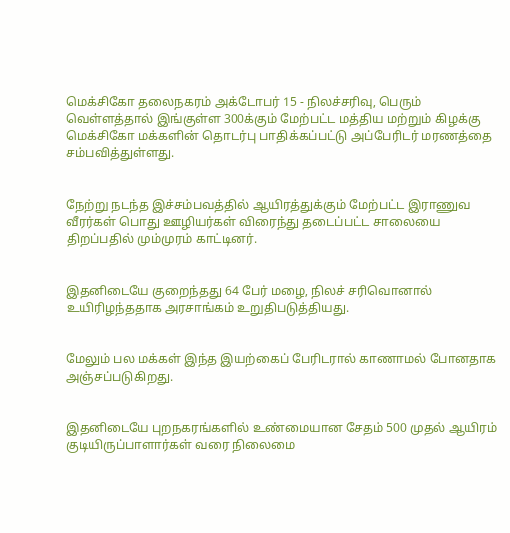மெக்சிகோ தலைநகரம் அக்டோபர் 15 - நிலச்சரிவு, பெரும் வெள்ளத்தால் இங்குள்ள 300க்கும் மேற்பட்ட மத்திய மற்றும் கிழக்கு மெக்சிகோ மக்களின் தொடர்பு பாதிக்கப்பட்டு அப்பேரிடர் மரணத்தை சம்பவித்துள்ளது.


நேற்று நடந்த இச்சம்பவத்தில் ஆயிரத்துக்கும் மேற்பட்ட இராணுவ வீரர்கள் பொது ஊழியர்கள் விரைந்து தடைப்பட்ட சாலையை திறப்பதில் மும்முரம் காட்டினர்.


இதனிடையே குறைந்தது 64 பேர் மழை, நிலச் சரிவொனால் உயிரிழந்ததாக அரசாங்கம் உறுதிபடுத்தியது.


மேலும் பல மக்கள் இந்த இயற்கைப் பேரிடரால் காணாமல் போனதாக அஞ்சப்படுகிறது.


இதனிடையே புறநகரங்களில் உண்மையான சேதம் 500 முதல் ஆயிரம் குடியிருப்பாளார்கள் வரை நிலைமை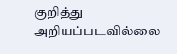குறித்து அறியப்படவில்லை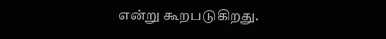என்று கூறபடுகிறது.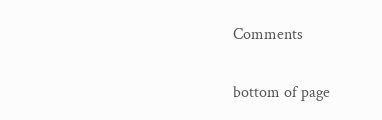Comments


bottom of page